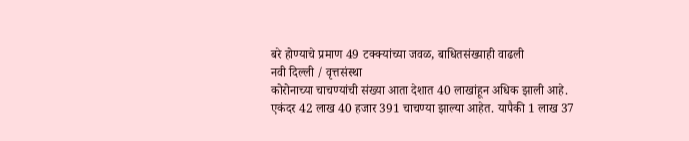बरे होण्याचे प्रमाण 49 टक्क्यांच्या जवळ, बाधितसंख्याही वाढली
नवी दिल्ली / वृत्तसंस्था
कोरोनाच्या चाचण्यांची संख्या आता देशात 40 लाखांहून अधिक झाली आहे. एकंदर 42 लाख 40 हजार 391 चाचण्या झाल्या आहेत. यापैकी 1 लाख 37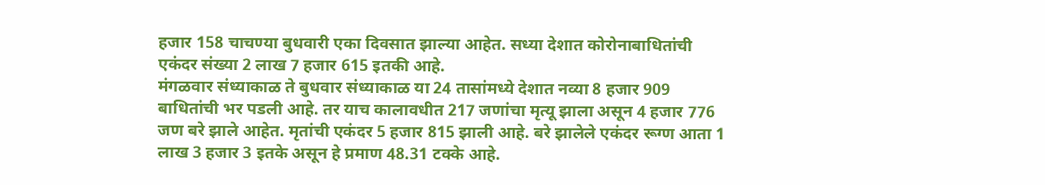हजार 158 चाचण्या बुधवारी एका दिवसात झाल्या आहेत. सध्या देशात कोरोनाबाधितांची एकंदर संख्या 2 लाख 7 हजार 615 इतकी आहे.
मंगळवार संध्याकाळ ते बुधवार संध्याकाळ या 24 तासांमध्ये देशात नव्या 8 हजार 909 बाधितांची भर पडली आहे. तर याच कालावधीत 217 जणांचा मृत्यू झाला असून 4 हजार 776 जण बरे झाले आहेत. मृतांची एकंदर 5 हजार 815 झाली आहे. बरे झालेले एकंदर रूग्ण आता 1 लाख 3 हजार 3 इतके असून हे प्रमाण 48.31 टक्के आहे.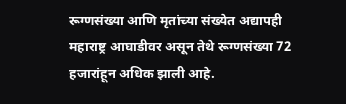रूग्णसंख्या आणि मृतांच्या संख्येत अद्यापही महाराष्ट्र आघाडीवर असून तेथे रूग्णसंख्या 72 हजारांहून अधिक झाली आहे.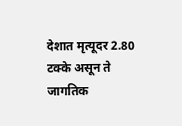देशात मृत्यूदर 2.80 टक्के असून ते जागतिक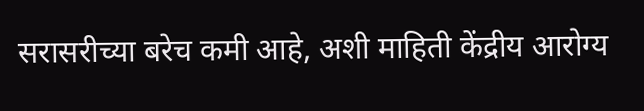सरासरीच्या बरेच कमी आहे, अशी माहिती केंद्रीय आरोग्य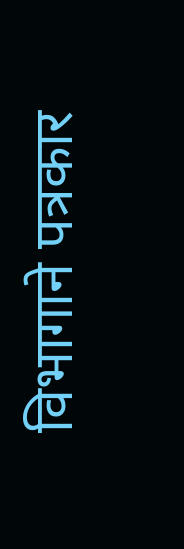विभागाने पत्रकार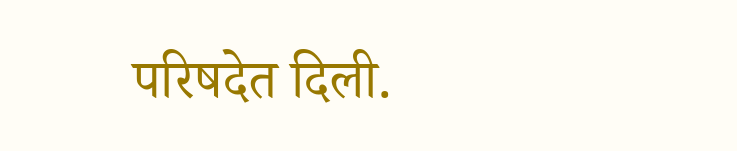परिषदेत दिली.